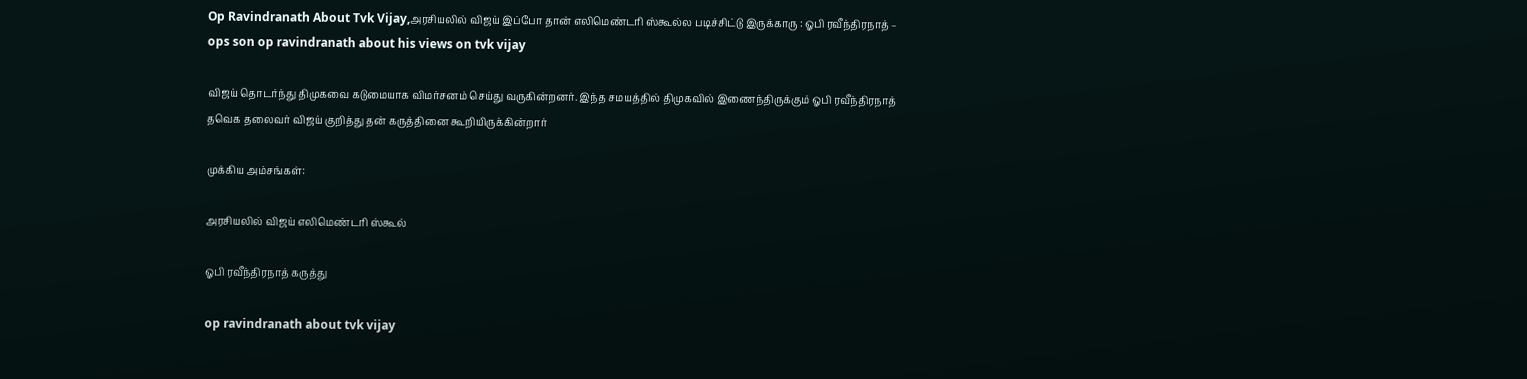Op Ravindranath About Tvk Vijay,அரசியலில் விஜய் இப்போ தான் எலிமெண்டரி ஸ்கூல்ல படிச்சிட்டு இருக்காரு : ஓபி ரவீந்திரநாத் – ops son op ravindranath about his views on tvk vijay

விஜய் தொடர்ந்து திமுகவை கடுமையாக விமர்சனம் செய்து வருகின்றனர். இந்த சமயத்தில் திமுகவில் இணைந்திருக்கும் ஓபி ரவீந்திரநாத் தவெக தலைவர் விஜய் குறித்து தன் கருத்தினை கூறியிருக்கின்றார்

முக்கிய அம்சங்கள்:

அரசியலில் விஜய் எலிமெண்டரி ஸ்கூல்

ஓபி ரவீந்திரநாத் கருத்து

op ravindranath about tvk vijay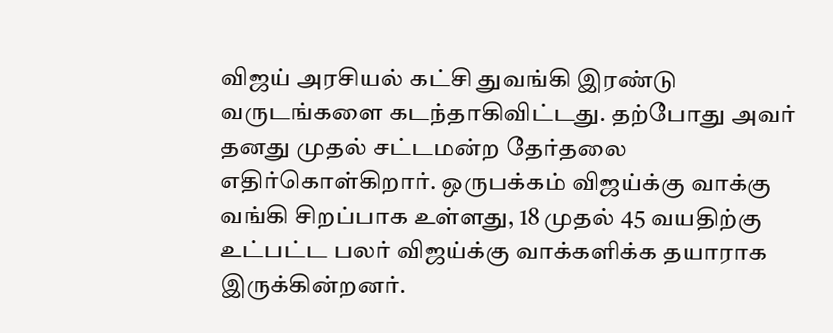விஜய் அரசியல் கட்சி துவங்கி இரண்டு வருடங்களை கடந்தாகிவிட்டது. தற்போது அவர் தனது முதல் சட்டமன்ற தேர்தலை எதிர்கொள்கிறார். ஒருபக்கம் விஜய்க்கு வாக்கு வங்கி சிறப்பாக உள்ளது, 18 முதல் 45 வயதிற்கு உட்பட்ட பலர் விஜய்க்கு வாக்களிக்க தயாராக இருக்கின்றனர்.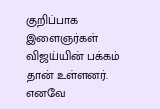குறிப்பாக இளைஞர்கள் விஜய்யின் பக்கம் தான் உள்ளனர். எனவே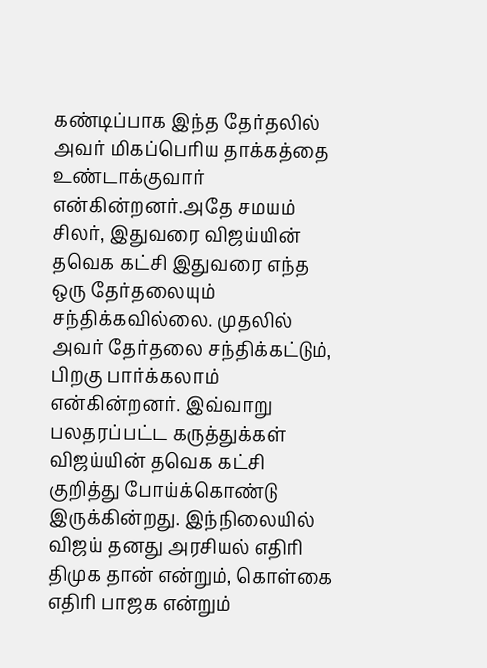கண்டிப்பாக இந்த தேர்தலில் அவர் மிகப்பெரிய தாக்கத்தை உண்டாக்குவார் என்கின்றனர்.அதே சமயம் சிலர், இதுவரை விஜய்யின் தவெக கட்சி இதுவரை எந்த ஒரு தேர்தலையும் சந்திக்கவில்லை. முதலில் அவர் தேர்தலை சந்திக்கட்டும், பிறகு பார்க்கலாம் என்கின்றனர். இவ்வாறு பலதரப்பட்ட கருத்துக்கள் விஜய்யின் தவெக கட்சி குறித்து போய்க்கொண்டு இருக்கின்றது. இந்நிலையில் விஜய் தனது அரசியல் எதிரி திமுக தான் என்றும், கொள்கை எதிரி பாஜக என்றும்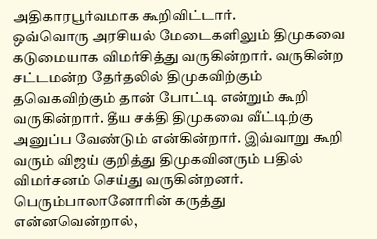அதிகாரபூர்வமாக கூறிவிட்டார்.
ஒவ்வொரு அரசியல் மேடைகளிலும் திமுகவை கடுமையாக விமர்சித்து வருகின்றார். வருகின்ற சட்டமன்ற தேர்தலில் திமுகவிற்கும் தவெகவிற்கும் தான் போட்டி என்றும் கூறி வருகின்றார். தீய சக்தி திமுகவை வீட்டிற்கு அனுப்ப வேண்டும் என்கின்றார். இவ்வாறு கூறி வரும் விஜய் குறித்து திமுகவினரும் பதில் விமர்சனம் செய்து வருகின்றனர். பெரும்பாலானோரின் கருத்து என்னவென்றால்,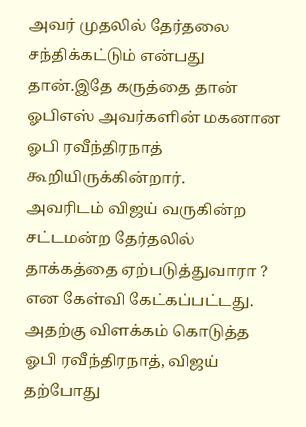அவர் முதலில் தேர்தலை சந்திக்கட்டும் என்பது தான்.இதே கருத்தை தான் ஓபிஎஸ் அவர்களின் மகனான ஓபி ரவீந்திரநாத் கூறியிருக்கின்றார்.
அவரிடம் விஜய் வருகின்ற சட்டமன்ற தேர்தலில் தாக்கத்தை ஏற்படுத்துவாரா ? என கேள்வி கேட்கப்பட்டது. அதற்கு விளக்கம் கொடுத்த ஓபி ரவீந்திரநாத், விஜய் தற்போது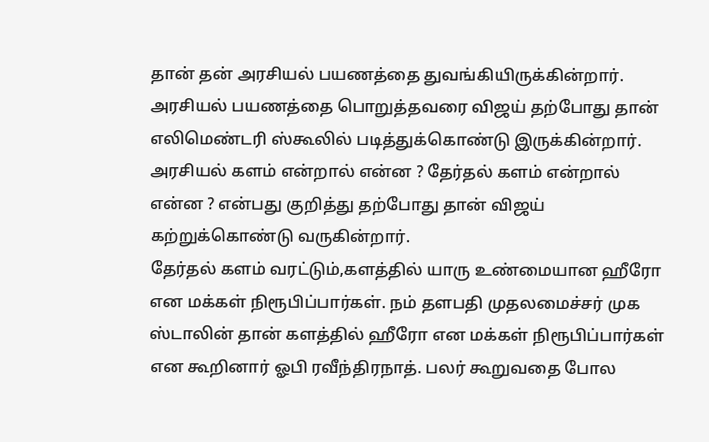தான் தன் அரசியல் பயணத்தை துவங்கியிருக்கின்றார். அரசியல் பயணத்தை பொறுத்தவரை விஜய் தற்போது தான் எலிமெண்டரி ஸ்கூலில் படித்துக்கொண்டு இருக்கின்றார். அரசியல் களம் என்றால் என்ன ? தேர்தல் களம் என்றால் என்ன ? என்பது குறித்து தற்போது தான் விஜய் கற்றுக்கொண்டு வருகின்றார்.
தேர்தல் களம் வரட்டும்,களத்தில் யாரு உண்மையான ஹீரோ என மக்கள் நிரூபிப்பார்கள். நம் தளபதி முதலமைச்சர் முக ஸ்டாலின் தான் களத்தில் ஹீரோ என மக்கள் நிரூபிப்பார்கள் என கூறினார் ஓபி ரவீந்திரநாத். பலர் கூறுவதை போல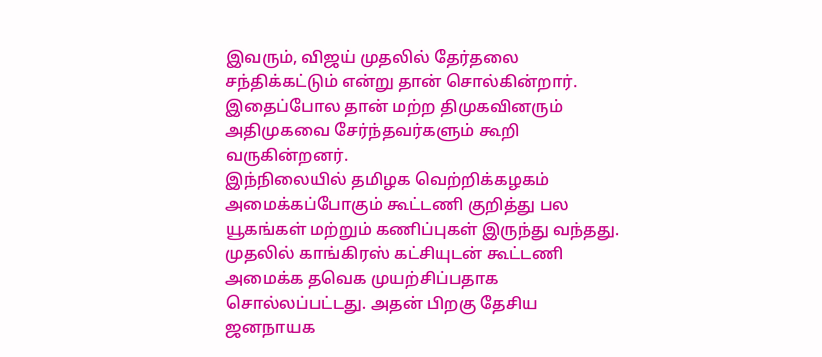இவரும், விஜய் முதலில் தேர்தலை சந்திக்கட்டும் என்று தான் சொல்கின்றார். இதைப்போல தான் மற்ற திமுகவினரும் அதிமுகவை சேர்ந்தவர்களும் கூறி வருகின்றனர்.
இந்நிலையில் தமிழக வெற்றிக்கழகம் அமைக்கப்போகும் கூட்டணி குறித்து பல யூகங்கள் மற்றும் கணிப்புகள் இருந்து வந்தது. முதலில் காங்கிரஸ் கட்சியுடன் கூட்டணி அமைக்க தவெக முயற்சிப்பதாக சொல்லப்பட்டது. அதன் பிறகு தேசிய ஜனநாயக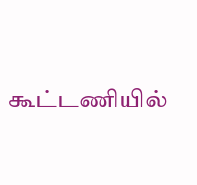கூட்டணியில்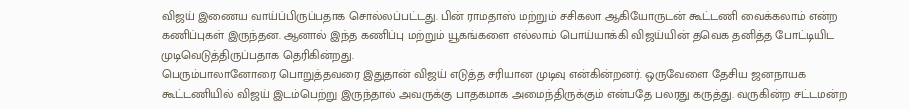விஜய் இணைய வாய்ப்பிருப்பதாக சொல்லப்பட்டது. பின் ராமதாஸ் மற்றும் சசிகலா ஆகியோருடன் கூட்டணி வைக்கலாம் என்ற கணிப்புகள் இருந்தன. ஆனால் இந்த கணிப்பு மற்றும் யூகங்களை எல்லாம் பொய்யாக்கி விஜய்யின் தவெக தனித்த போட்டியிட முடிவெடுத்திருப்பதாக தெரிகின்றது.
பெரும்பாலானோரை பொறுத்தவரை இதுதான் விஜய் எடுத்த சரியான முடிவு என்கின்றனர். ஒருவேளை தேசிய ஜனநாயக கூட்டணியில் விஜய் இடம்பெற்று இருந்தால் அவருக்கு பாதகமாக அமைந்திருக்கும் என்பதே பலரது கருத்து. வருகின்ற சட்டமன்ற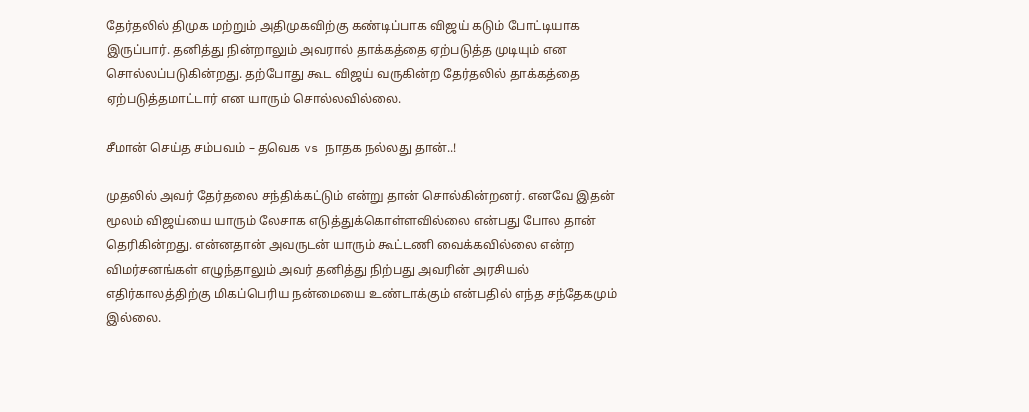தேர்தலில் திமுக மற்றும் அதிமுகவிற்கு கண்டிப்பாக விஜய் கடும் போட்டியாக இருப்பார். தனித்து நின்றாலும் அவரால் தாக்கத்தை ஏற்படுத்த முடியும் என சொல்லப்படுகின்றது. தற்போது கூட விஜய் வருகின்ற தேர்தலில் தாக்கத்தை ஏற்படுத்தமாட்டார் என யாரும் சொல்லவில்லை.

சீமான் செய்த சம்பவம் – தவெக vs நாதக நல்லது தான்..!

முதலில் அவர் தேர்தலை சந்திக்கட்டும் என்று தான் சொல்கின்றனர். எனவே இதன் மூலம் விஜய்யை யாரும் லேசாக எடுத்துக்கொள்ளவில்லை என்பது போல தான் தெரிகின்றது. என்னதான் அவருடன் யாரும் கூட்டணி வைக்கவில்லை என்ற விமர்சனங்கள் எழுந்தாலும் அவர் தனித்து நிற்பது அவரின் அரசியல் எதிர்காலத்திற்கு மிகப்பெரிய நன்மையை உண்டாக்கும் என்பதில் எந்த சந்தேகமும் இல்லை.